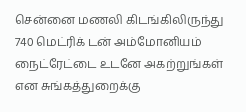சென்னை மணலி கிடங்கிலிருந்து 740 மெட்ரிக் டன் அம்மோனியம் நைட்ரேட்டை உடனே அகற்றுங்கள் என சுங்கத்துறைக்கு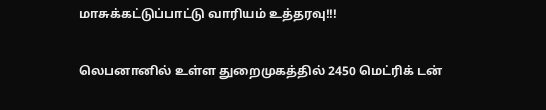மாசுக்கட்டுப்பாட்டு வாரியம் உத்தரவு!!!

லெபனானில் உள்ள துறைமுகத்தில் 2450 மெட்ரிக் டன்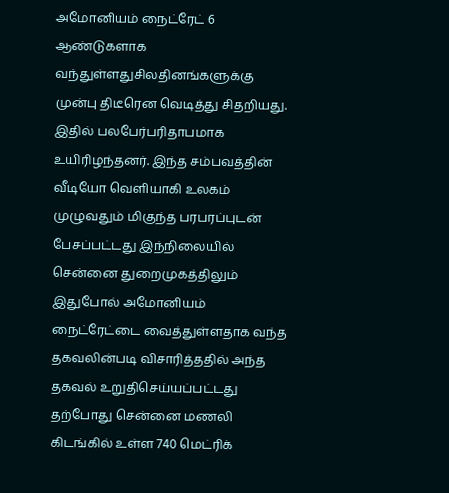அமோனியம் நைட்ரேட் 6 ஆண்டுகளாக வந்துள்ளதுசிலதினங்களுக்கு முன்பு திடீரென வெடித்து சிதறியது. இதில் பலபேர்பரிதாபமாக உயிரிழந்தனர். இந்த சம்பவத்தின் வீடியோ வெளியாகி உலகம் முழுவதும் மிகுந்த பரபரப்புடன் பேசப்பட்டது இந்நிலையில் சென்னை துறைமுகத்திலும் இதுபோல் அமோனியம் நைட்ரேட்டை வைத்துள்ளதாக வந்த தகவலின்படி விசாரித்ததில் அந்த தகவல் உறுதிசெய்யப்பட்டது
தற்போது சென்னை மணலி கிடங்கில் உள்ள 740 மெட்ரிக்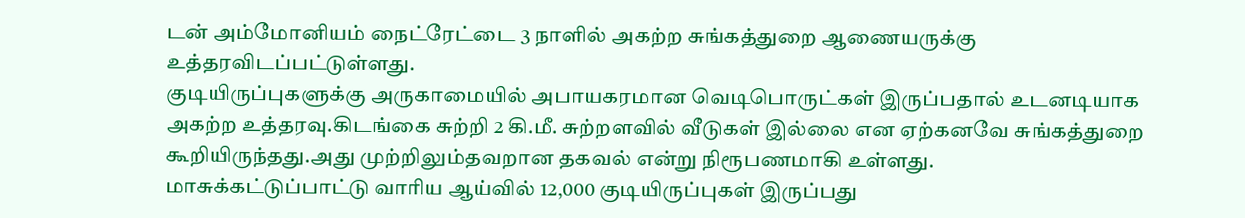டன் அம்மோனியம் நைட்ரேட்டை 3 நாளில் அகற்ற சுங்கத்துறை ஆணையருக்கு உத்தரவிடப்பட்டுள்ளது.
குடியிருப்புகளுக்கு அருகாமையில் அபாயகரமான வெடிபொருட்கள் இருப்பதால் உடனடியாக அகற்ற உத்தரவு.கிடங்கை சுற்றி 2 கி.மீ. சுற்றளவில் வீடுகள் இல்லை என ஏற்கனவே சுங்கத்துறை கூறியிருந்தது.அது முற்றிலும்தவறான தகவல் என்று நிரூபணமாகி உள்ளது.
மாசுக்கட்டுப்பாட்டு வாரிய ஆய்வில் 12,000 குடியிருப்புகள் இருப்பது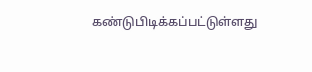கண்டுபிடிக்கப்பட்டுள்ளது